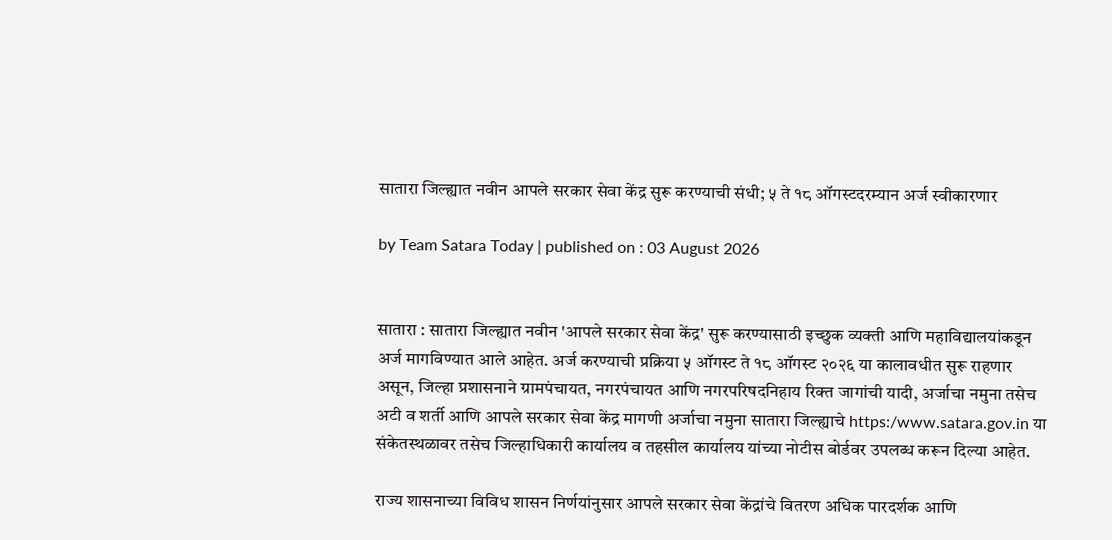सातारा जिल्ह्यात नवीन आपले सरकार सेवा केंद्र सुरू करण्याची संधी; ५ ते १८ ऑगस्टदरम्यान अर्ज स्वीकारणार

by Team Satara Today | published on : 03 August 2026


सातारा : सातारा जिल्ह्यात नवीन 'आपले सरकार सेवा केंद्र' सुरू करण्यासाठी इच्छुक व्यक्ती आणि महाविद्यालयांकडून अर्ज मागविण्यात आले आहेत. अर्ज करण्याची प्रक्रिया ५ ऑगस्ट ते १८ ऑगस्ट २०२६ या कालावधीत सुरू राहणार असून, जिल्हा प्रशासनाने ग्रामपंचायत, नगरपंचायत आणि नगरपरिषदनिहाय रिक्त जागांची यादी, अर्जाचा नमुना तसेच अटी व शर्ती आणि आपले सरकार सेवा केंद्र मागणी अर्जाचा नमुना सातारा जिल्ह्याचे https:/www.satara.gov.in या संकेतस्थळावर तसेच जिल्हाधिकारी कार्यालय व तहसील कार्यालय यांच्या नोटीस बोर्डवर उपलब्ध करून दिल्या आहेत.

राज्य शासनाच्या विविध शासन निर्णयांनुसार आपले सरकार सेवा केंद्रांचे वितरण अधिक पारदर्शक आणि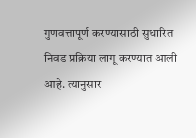गुणवत्तापूर्ण करण्यासाठी सुधारित निवड प्रक्रिया लागू करण्यात आली आहे. त्यानुसार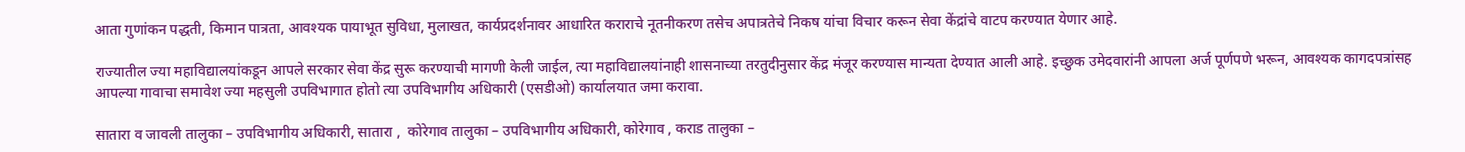आता गुणांकन पद्धती, किमान पात्रता, आवश्यक पायाभूत सुविधा, मुलाखत, कार्यप्रदर्शनावर आधारित कराराचे नूतनीकरण तसेच अपात्रतेचे निकष यांचा विचार करून सेवा केंद्रांचे वाटप करण्यात येणार आहे.

राज्यातील ज्या महाविद्यालयांकडून आपले सरकार सेवा केंद्र सुरू करण्याची मागणी केली जाईल, त्या महाविद्यालयांनाही शासनाच्या तरतुदीनुसार केंद्र मंजूर करण्यास मान्यता देण्यात आली आहे. इच्छुक उमेदवारांनी आपला अर्ज पूर्णपणे भरून, आवश्यक कागदपत्रांसह आपल्या गावाचा समावेश ज्या महसुली उपविभागात होतो त्या उपविभागीय अधिकारी (एसडीओ) कार्यालयात जमा करावा.

सातारा व जावली तालुका – उपविभागीय अधिकारी, सातारा ,  कोरेगाव तालुका – उपविभागीय अधिकारी, कोरेगाव , कराड तालुका –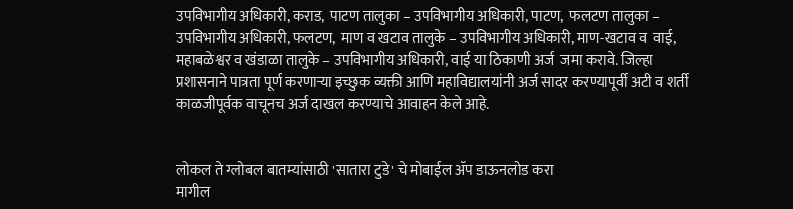उपविभागीय अधिकारी, कराड,  पाटण तालुका – उपविभागीय अधिकारी, पाटण,  फलटण तालुका – उपविभागीय अधिकारी, फलटण,  माण व खटाव तालुके – उपविभागीय अधिकारी, माण-खटाव व  वाई, महाबळेश्वर व खंडाळा तालुके – उपविभागीय अधिकारी, वाई या ठिकाणी अर्ज  जमा करावे. जिल्हा प्रशासनाने पात्रता पूर्ण करणाऱ्या इच्छुक व्यक्ती आणि महाविद्यालयांनी अर्ज सादर करण्यापूर्वी अटी व शर्ती काळजीपूर्वक वाचूनच अर्ज दाखल करण्याचे आवाहन केले आहे.


लोकल ते ग्लोबल बातम्यांसाठी 'सातारा टुडे' चे मोबाईल ॲप डाऊनलोड करा
मागील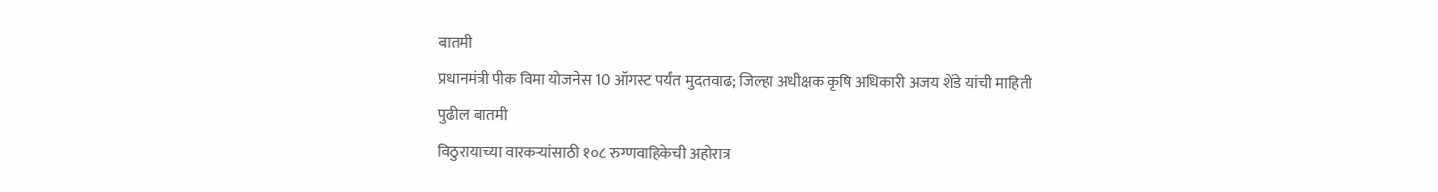बातमी
प्रधानमंत्री पीक विमा योजनेस 10 ऑगस्ट पर्यंत मुदतवाढ; जिल्हा अधीक्षक कृषि अधिकारी अजय शेंडे यांची माहिती
पुढील बातमी
विठुरायाच्या वारकऱ्यांसाठी १०८ रुग्णवाहिकेची अहोरात्र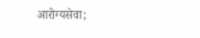आरोग्यसेवा;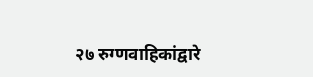२७ रुग्णवाहिकांद्वारे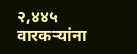२,४४५ वारकऱ्यांना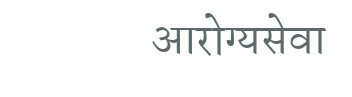आरोग्यसेवा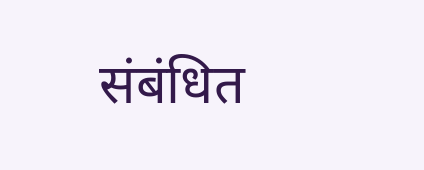संबंधित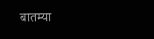बातम्या